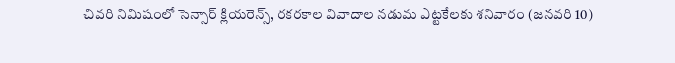చివరి నిమిషంలో సెన్సార్ క్లియరెన్స్, రకరకాల వివాదాల నడుమ ఎట్టకేలకు శనివారం (జనవరి 10)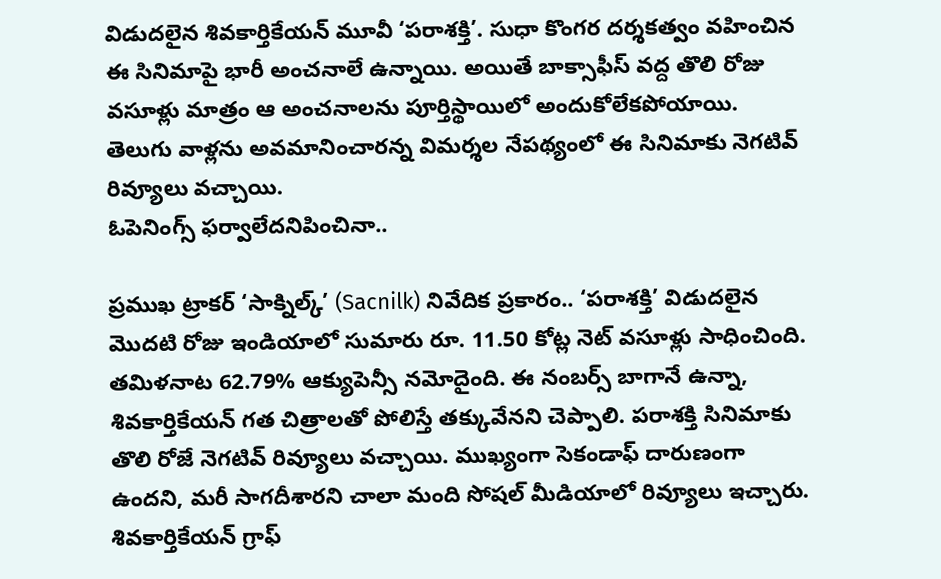విడుదలైన శివకార్తికేయన్ మూవీ ‘పరాశక్తి’. సుధా కొంగర దర్శకత్వం వహించిన ఈ సినిమాపై భారీ అంచనాలే ఉన్నాయి. అయితే బాక్సాఫీస్ వద్ద తొలి రోజు వసూళ్లు మాత్రం ఆ అంచనాలను పూర్తిస్థాయిలో అందుకోలేకపోయాయి. తెలుగు వాళ్లను అవమానించారన్న విమర్శల నేపథ్యంలో ఈ సినిమాకు నెగటివ్ రివ్యూలు వచ్చాయి.
ఓపెనింగ్స్ ఫర్వాలేదనిపించినా..

ప్రముఖ ట్రాకర్ ‘సాక్నిల్క్’ (Sacnilk) నివేదిక ప్రకారం.. ‘పరాశక్తి’ విడుదలైన మొదటి రోజు ఇండియాలో సుమారు రూ. 11.50 కోట్ల నెట్ వసూళ్లు సాధించింది. తమిళనాట 62.79% ఆక్యుపెన్సీ నమోదైంది. ఈ నంబర్స్ బాగానే ఉన్నా, శివకార్తికేయన్ గత చిత్రాలతో పోలిస్తే తక్కువేనని చెప్పాలి. పరాశక్తి సినిమాకు తొలి రోజే నెగటివ్ రివ్యూలు వచ్చాయి. ముఖ్యంగా సెకండాఫ్ దారుణంగా ఉందని, మరీ సాగదీశారని చాలా మంది సోషల్ మీడియాలో రివ్యూలు ఇచ్చారు.
శివకార్తికేయన్ గ్రాఫ్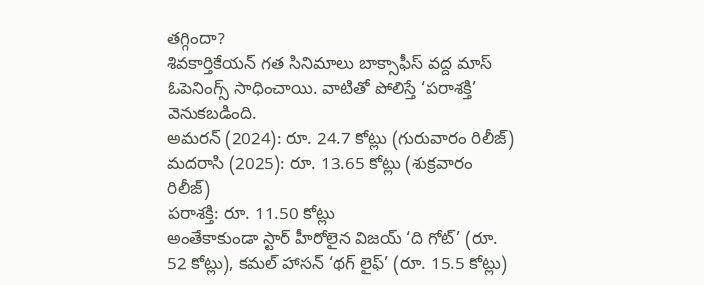తగ్గిందా?
శివకార్తికేయన్ గత సినిమాలు బాక్సాఫీస్ వద్ద మాస్ ఓపెనింగ్స్ సాధించాయి. వాటితో పోలిస్తే ‘పరాశక్తి’ వెనుకబడింది.
అమరన్ (2024): రూ. 24.7 కోట్లు (గురువారం రిలీజ్)
మదరాసి (2025): రూ. 13.65 కోట్లు (శుక్రవారం రిలీజ్)
పరాశక్తి: రూ. 11.50 కోట్లు
అంతేకాకుండా స్టార్ హీరోలైన విజయ్ ‘ది గోట్’ (రూ. 52 కోట్లు), కమల్ హాసన్ ‘థగ్ లైఫ్’ (రూ. 15.5 కోట్లు)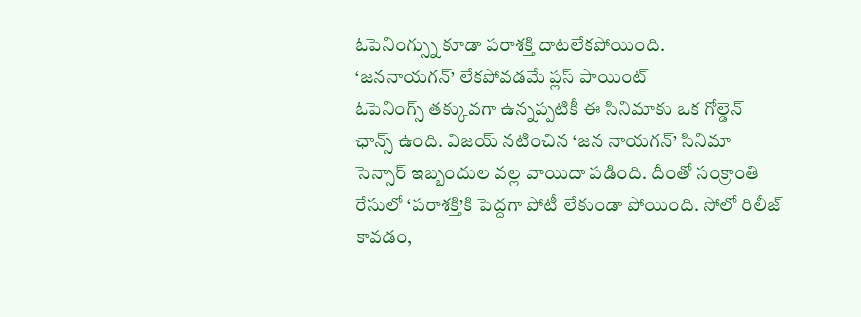ఓపెనింగ్స్ను కూడా పరాశక్తి దాటలేకపోయింది.
‘జననాయగన్’ లేకపోవడమే ప్లస్ పాయింట్
ఓపెనింగ్స్ తక్కువగా ఉన్నప్పటికీ ఈ సినిమాకు ఒక గోల్డెన్ ఛాన్స్ ఉంది. విజయ్ నటించిన ‘జన నాయగన్’ సినిమా సెన్సార్ ఇబ్బందుల వల్ల వాయిదా పడింది. దీంతో సంక్రాంతి రేసులో ‘పరాశక్తి’కి పెద్దగా పోటీ లేకుండా పోయింది. సోలో రిలీజ్ కావడం,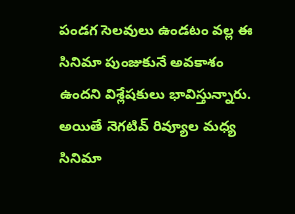పండగ సెలవులు ఉండటం వల్ల ఈ సినిమా పుంజుకునే అవకాశం ఉందని విశ్లేషకులు భావిస్తున్నారు. అయితే నెగటివ్ రివ్యూల మధ్య సినిమా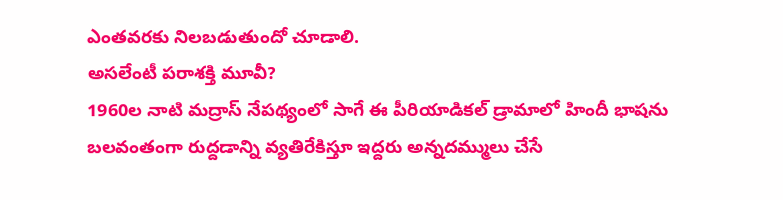ఎంతవరకు నిలబడుతుందో చూడాలి.
అసలేంటీ పరాశక్తి మూవీ?
1960ల నాటి మద్రాస్ నేపథ్యంలో సాగే ఈ పీరియాడికల్ డ్రామాలో హిందీ భాషను బలవంతంగా రుద్దడాన్ని వ్యతిరేకిస్తూ ఇద్దరు అన్నదమ్ములు చేసే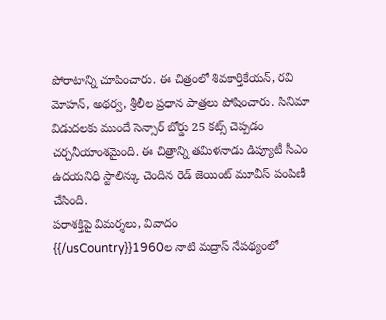పోరాటాన్ని చూపించారు. ఈ చిత్రంలో శివకార్తికేయన్, రవి మోహన్, అథర్వ, శ్రీలీల ప్రధాన పాత్రలు పోషించారు. సినిమా విడుదలకు ముందే సెన్సార్ బోర్డు 25 కట్స్ చెప్పడం చర్చనీయాంశమైంది. ఈ చిత్రాన్ని తమిళనాడు డిప్యూటీ సీఎం ఉదయనిధి స్టాలిన్కు చెందిన రెడ్ జెయింట్ మూవీస్ పంపిణీ చేసింది.
పరాశక్తిపై విమర్శలు, వివాదం
{{/usCountry}}1960ల నాటి మద్రాస్ నేపథ్యంలో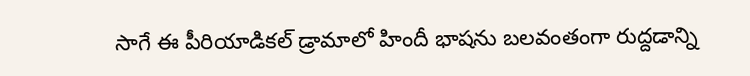సాగే ఈ పీరియాడికల్ డ్రామాలో హిందీ భాషను బలవంతంగా రుద్దడాన్ని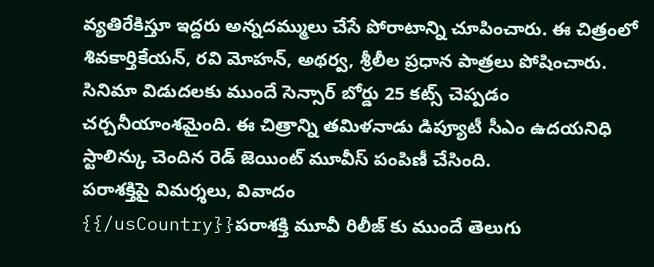వ్యతిరేకిస్తూ ఇద్దరు అన్నదమ్ములు చేసే పోరాటాన్ని చూపించారు. ఈ చిత్రంలో శివకార్తికేయన్, రవి మోహన్, అథర్వ, శ్రీలీల ప్రధాన పాత్రలు పోషించారు. సినిమా విడుదలకు ముందే సెన్సార్ బోర్డు 25 కట్స్ చెప్పడం చర్చనీయాంశమైంది. ఈ చిత్రాన్ని తమిళనాడు డిప్యూటీ సీఎం ఉదయనిధి స్టాలిన్కు చెందిన రెడ్ జెయింట్ మూవీస్ పంపిణీ చేసింది.
పరాశక్తిపై విమర్శలు, వివాదం
{{/usCountry}}పరాశక్తి మూవీ రిలీజ్ కు ముందే తెలుగు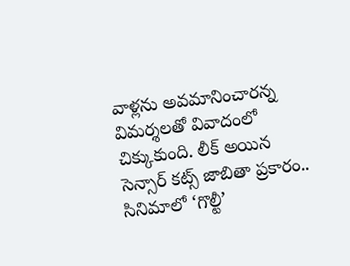వాళ్లను అవమానించారన్న విమర్శలతో వివాదంలో చిక్కుకుంది. లీక్ అయిన సెన్సార్ కట్స్ జాబితా ప్రకారం.. సినిమాలో ‘గొల్టీ’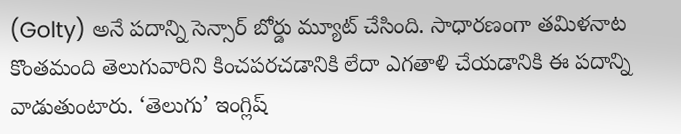(Golty) అనే పదాన్ని సెన్సార్ బోర్డు మ్యూట్ చేసింది. సాధారణంగా తమిళనాట కొంతమంది తెలుగువారిని కించపరచడానికి లేదా ఎగతాళి చేయడానికి ఈ పదాన్ని వాడుతుంటారు. ‘తెలుగు’ ఇంగ్లిష్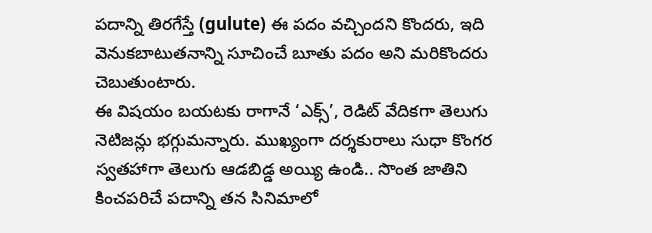పదాన్ని తిరగేస్తే (gulute) ఈ పదం వచ్చిందని కొందరు, ఇది వెనుకబాటుతనాన్ని సూచించే బూతు పదం అని మరికొందరు చెబుతుంటారు.
ఈ విషయం బయటకు రాగానే ‘ఎక్స్’, రెడిట్ వేదికగా తెలుగు నెటిజన్లు భగ్గుమన్నారు. ముఖ్యంగా దర్శకురాలు సుధా కొంగర స్వతహాగా తెలుగు ఆడబిడ్డ అయ్యి ఉండి.. సొంత జాతిని కించపరిచే పదాన్ని తన సినిమాలో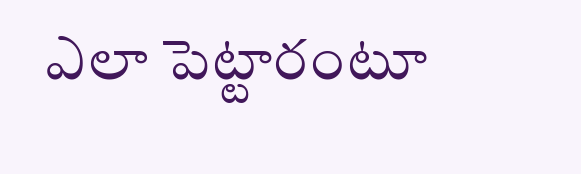ఎలా పెట్టారంటూ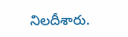నిలదీశారు.